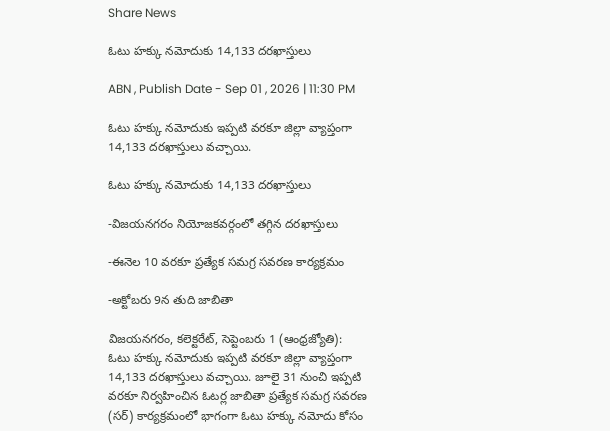Share News

ఓటు హక్కు నమోదుకు 14,133 దరఖాస్తులు

ABN , Publish Date - Sep 01 , 2026 | 11:30 PM

ఓటు హక్కు నమోదుకు ఇప్పటి వరకూ జిల్లా వ్యాప్తంగా 14,133 దరఖాస్తులు వచ్చాయి.

ఓటు హక్కు నమోదుకు 14,133 దరఖాస్తులు

-విజయనగరం నియోజకవర్గంలో తగ్గిన దరఖాస్తులు

-ఈనెల 10 వరకూ ప్రత్యేక సమగ్ర సవరణ కార్యక్రమం

-అక్టోబరు 9న తుది జాబితా

విజయనగరం, కలెక్టరేట్‌, సెప్టెంబరు 1 (ఆంధ్రజ్యోతి): ఓటు హక్కు నమోదుకు ఇప్పటి వరకూ జిల్లా వ్యాప్తంగా 14,133 దరఖాస్తులు వచ్చాయి. జూలై 31 నుంచి ఇప్పటి వరకూ నిర్వహించిన ఓటర్ల జాబితా ప్రత్యేక సమగ్ర సవరణ (సర్‌) కార్యక్రమంలో భాగంగా ఓటు హక్కు నమోదు కోసం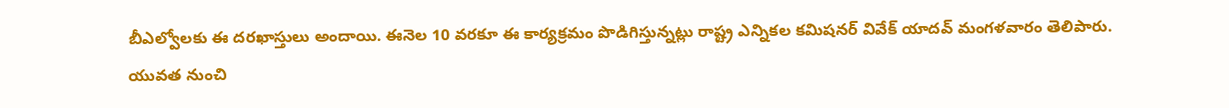బీఎల్వోలకు ఈ దరఖాస్తులు అందాయి. ఈనెల 10 వరకూ ఈ కార్యక్రమం పొడిగిస్తున్నట్లు రాష్ట్ర ఎన్నికల కమిషనర్‌ వివేక్‌ యాదవ్‌ మంగళవారం తెలిపారు. యువత నుంచి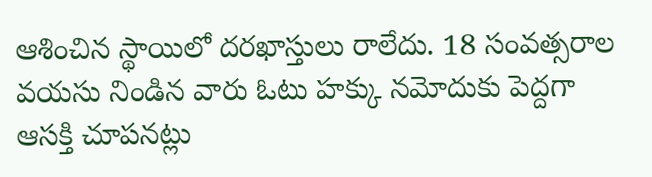ఆశించిన స్థాయిలో దరఖాస్తులు రాలేదు. 18 సంవత్సరాల వయసు నిండిన వారు ఓటు హక్కు నమోదుకు పెద్దగా ఆసక్తి చూపనట్లు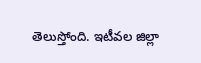తెలుస్తోంది. ఇటీవల జిల్లా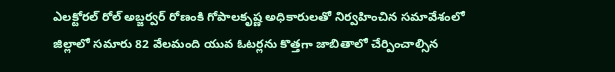ఎలక్టోరల్‌ రోల్‌ అబ్జర్వర్‌ రోణంకి గోపాలకృష్ణ అధికారులతో నిర్వహించిన సమావేశంలో జిల్లాలో సమారు 82 వేలమంది యువ ఓటర్లను కొత్తగా జాబితాలో చేర్పించాల్సిన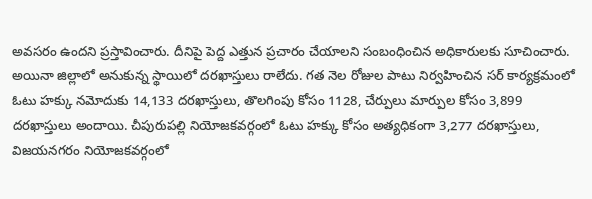అవసరం ఉందని ప్రస్తావించారు. దీనిపై పెద్ద ఎత్తున ప్రచారం చేయాలని సంబంధించిన అధికారులకు సూచించారు. అయినా జిల్లాలో అనుకున్న స్థాయిలో దరఖాస్తులు రాలేదు. గత నెల రోజుల పాటు నిర్వహించిన సర్‌ కార్యక్రమంలో ఓటు హక్కు నమోదుకు 14,133 దరఖాస్తులు, తొలగింపు కోసం 1128, చేర్పులు మార్పుల కోసం 3,899 దరఖాస్తులు అందాయి. చీపురుపల్లి నియోజకవర్గంలో ఓటు హక్కు కోసం అత్యధికంగా 3,277 దరఖాస్తులు, విజయనగరం నియోజకవర్గంలో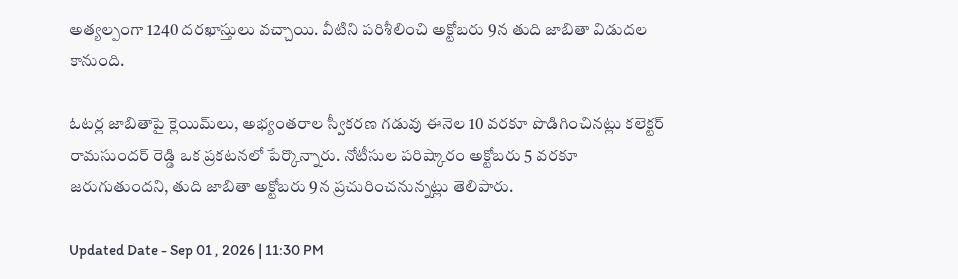అత్యల్పంగా 1240 దరఖాస్తులు వచ్చాయి. వీటిని పరిశీలించి అక్టోబరు 9న తుది జాబితా విడుదల కానుంది.

ఓటర్ల జాబితాపై క్లెయిమ్‌లు, అభ్యంతరాల స్వీకరణ గడువు ఈనెల 10 వరకూ పొడిగించినట్లు కలెక్టర్‌ రామసుందర్‌ రెడ్డి ఒక ప్రకటనలో పేర్కొన్నారు. నోటీసుల పరిష్కారం అక్టోబరు 5 వరకూ జరుగుతుందని, తుది జాబితా అక్టోబరు 9న ప్రచురించనున్నట్లు తెలిపారు.

Updated Date - Sep 01 , 2026 | 11:30 PM